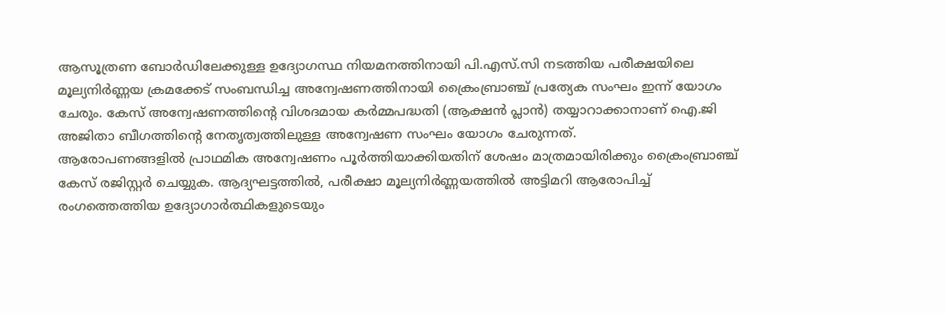ആസൂത്രണ ബോർഡിലേക്കുള്ള ഉദ്യോഗസ്ഥ നിയമനത്തിനായി പി.എസ്.സി നടത്തിയ പരീക്ഷയിലെ മൂല്യനിർണ്ണയ ക്രമക്കേട് സംബന്ധിച്ച അന്വേഷണത്തിനായി ക്രൈംബ്രാഞ്ച് പ്രത്യേക സംഘം ഇന്ന് യോഗം ചേരും. കേസ് അന്വേഷണത്തിന്റെ വിശദമായ കർമ്മപദ്ധതി (ആക്ഷൻ പ്ലാൻ) തയ്യാറാക്കാനാണ് ഐ.ജി അജിതാ ബീഗത്തിന്റെ നേതൃത്വത്തിലുള്ള അന്വേഷണ സംഘം യോഗം ചേരുന്നത്.
ആരോപണങ്ങളിൽ പ്രാഥമിക അന്വേഷണം പൂർത്തിയാക്കിയതിന് ശേഷം മാത്രമായിരിക്കും ക്രൈംബ്രാഞ്ച് കേസ് രജിസ്റ്റർ ചെയ്യുക. ആദ്യഘട്ടത്തിൽ, പരീക്ഷാ മൂല്യനിർണ്ണയത്തിൽ അട്ടിമറി ആരോപിച്ച് രംഗത്തെത്തിയ ഉദ്യോഗാർത്ഥികളുടെയും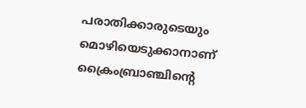പരാതിക്കാരുടെയും മൊഴിയെടുക്കാനാണ് ക്രൈംബ്രാഞ്ചിന്റെ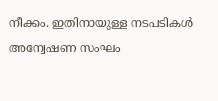നീക്കം. ഇതിനായുള്ള നടപടികൾ അന്വേഷണ സംഘം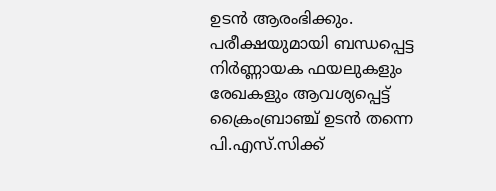ഉടൻ ആരംഭിക്കും.
പരീക്ഷയുമായി ബന്ധപ്പെട്ട നിർണ്ണായക ഫയലുകളും രേഖകളും ആവശ്യപ്പെട്ട് ക്രൈംബ്രാഞ്ച് ഉടൻ തന്നെ പി.എസ്.സിക്ക്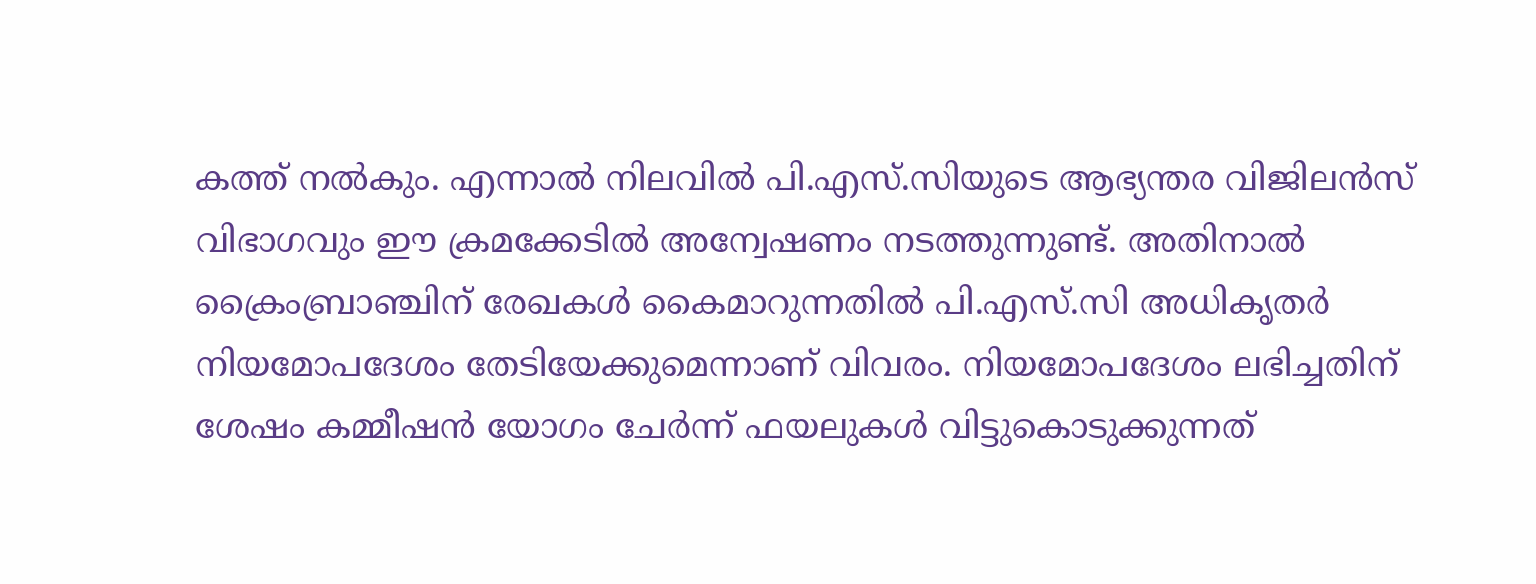കത്ത് നൽകും. എന്നാൽ നിലവിൽ പി.എസ്.സിയുടെ ആഭ്യന്തര വിജിലൻസ് വിഭാഗവും ഈ ക്രമക്കേടിൽ അന്വേഷണം നടത്തുന്നുണ്ട്. അതിനാൽ ക്രൈംബ്രാഞ്ചിന് രേഖകൾ കൈമാറുന്നതിൽ പി.എസ്.സി അധികൃതർ നിയമോപദേശം തേടിയേക്കുമെന്നാണ് വിവരം. നിയമോപദേശം ലഭിച്ചതിന് ശേഷം കമ്മീഷൻ യോഗം ചേർന്ന് ഫയലുകൾ വിട്ടുകൊടുക്കുന്നത്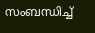സംബന്ധിച്ച്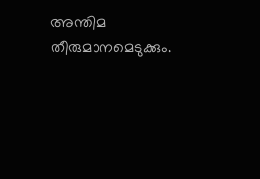അന്തിമ തീരുമാനമെടുക്കും.